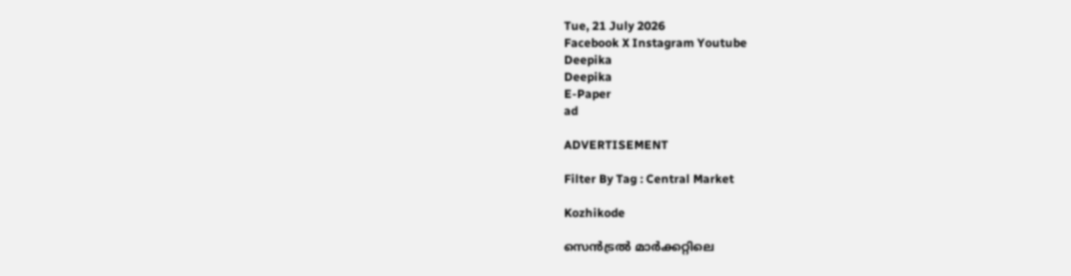Tue, 21 July 2026
Facebook X Instagram Youtube
Deepika
Deepika
E-Paper
ad

ADVERTISEMENT

Filter By Tag : Central Market

Kozhikode

സെൻട്രൽ മാർക്കറ്റിലെ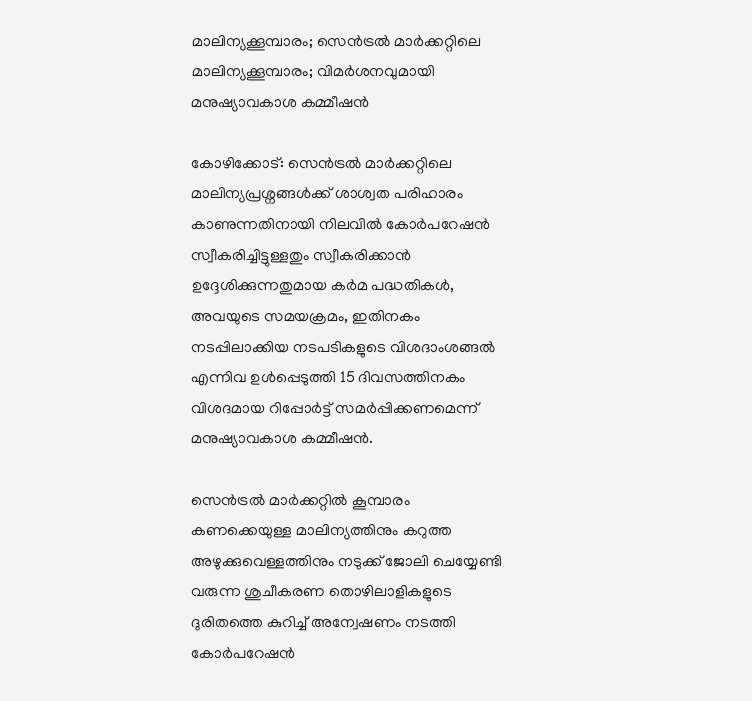മാലിന്യക്കൂമ്പാരം; സെൻട്രൽ മാർക്കറ്റിലെ മാലിന്യക്കൂമ്പാരം; വിമർശനവുമായി മനുഷ്യാവകാശ കമ്മീഷൻ

കോഴിക്കോട്: സെൻട്രൽ മാർക്കറ്റിലെ മാലിന്യപ്രശ്നങ്ങൾക്ക് ശാശ്വത പരിഹാരം കാണുന്നതിനായി നിലവിൽ കോർപറേഷൻ സ്വീകരിച്ചിട്ടുള്ളതും സ്വീകരിക്കാൻ ഉദ്ദേശിക്കുന്നതുമായ കർമ പദ്ധതികൾ, അവയുടെ സമയക്രമം, ഇതിനകം നടപ്പിലാക്കിയ നടപടികളുടെ വിശദാംശങ്ങൽ എന്നിവ ഉൾപ്പെടുത്തി 15 ദിവസത്തിനകം വിശദമായ റിപ്പോർട്ട് സമർപ്പിക്കണമെന്ന് മനുഷ്യാവകാശ കമ്മീഷൻ.

സെൻട്രൽ മാർക്കറ്റിൽ കൂമ്പാരം കണക്കെയുള്ള മാലിന്യത്തിനും കറുത്ത അഴുക്കുവെള്ളത്തിനും നടുക്ക് ജോലി ചെയ്യേണ്ടി വരുന്ന ശുചീകരണ തൊഴിലാളികളുടെ ദുരിതത്തെ കുറിച്ച് അന്വേഷണം നടത്തി കോർപറേഷൻ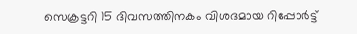സെക്രട്ടറി 15 ദിവസത്തിനകം വിശദമായ റിപ്പോർട്ട്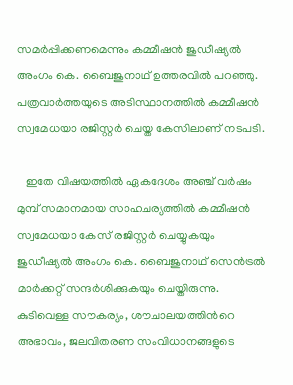സമർപ്പിക്കണമെന്നും കമ്മീഷൻ ജുഡീഷ്യൽ അംഗം കെ. ബൈജുനാഥ് ഉത്തരവിൽ പറഞ്ഞു.  പത്രവാർത്തയുടെ അടിസ്ഥാനത്തിൽ കമ്മീഷൻ സ്വമേധയാ രജിസ്റ്റർ ചെയ്ത കേസിലാണ് നടപടി.

   ഇതേ വിഷയത്തിൽ ഏകദേശം അഞ്ച് വർഷം മുമ്പ് സമാനമായ സാഹചര്യത്തിൽ കമ്മീഷൻ സ്വമേധയാ കേസ് രജിസ്റ്റർ ചെയ്യുകയും ജുഡീഷ്യൽ അംഗം കെ. ബൈജുനാഥ് സെൻട്രൽ മാർക്കറ്റ് സന്ദർശിക്കുകയും ചെയ്തിരുന്നു. കുടിവെള്ള സൗകര്യം, ശൗചാലയത്തിന്‍റെ അഭാവം, ജലവിതരണ സംവിധാനങ്ങളുടെ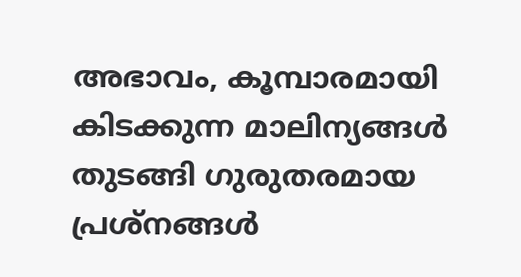അഭാവം, കൂമ്പാരമായി കിടക്കുന്ന മാലിന്യങ്ങൾ തുടങ്ങി ഗുരുതരമായ പ്രശ്നങ്ങൾ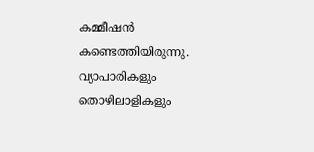കമ്മീഷൻ കണ്ടെത്തിയിരുന്നു. വ്യാപാരികളും തൊഴിലാളികളും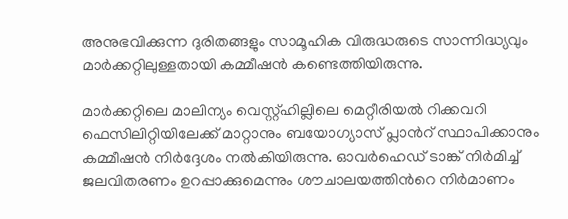അനുഭവിക്കുന്ന ദുരിതങ്ങളും സാമൂഹിക വിരുദ്ധരുടെ സാന്നിദ്ധ്യവും മാർക്കറ്റിലുള്ളതായി കമ്മീഷൻ കണ്ടെത്തിയിരുന്നു.

മാർക്കറ്റിലെ മാലിന്യം വെസ്റ്റ്ഹില്ലിലെ മെറ്റീരിയൽ റിക്കവറി ഫെസിലിറ്റിയിലേക്ക് മാറ്റാനും ബയോഗ്യാസ് പ്ലാന്‍റ് സ്ഥാപിക്കാനും കമ്മീഷൻ നിർദ്ദേശം നൽകിയിരുന്നു. ഓവർഹെഡ് ടാങ്ക് നിർമിച്ച് ജലവിതരണം ഉറപ്പാക്കുമെന്നും ശൗചാലയത്തിന്‍റെ നിർമാണം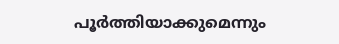പൂർത്തിയാക്കുമെന്നും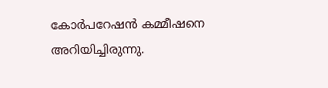കോർപറേഷൻ കമ്മീഷനെ അറിയിച്ചിരുന്നു.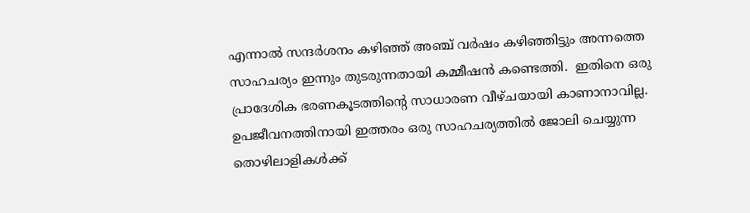എന്നാൽ സന്ദർശനം കഴിഞ്ഞ് അഞ്ച് വർഷം കഴിഞ്ഞിട്ടും അന്നത്തെ സാഹചര്യം ഇന്നും തുടരുന്നതായി കമ്മീഷൻ കണ്ടെത്തി.  ഇതിനെ ഒരു പ്രാദേശിക ഭരണകൂടത്തിന്‍റെ സാധാരണ വീഴ്ചയായി കാണാനാവില്ല.  ഉപജീവനത്തിനായി ഇത്തരം ഒരു സാഹചര്യത്തിൽ ജോലി ചെയ്യുന്ന തൊഴിലാളികൾക്ക്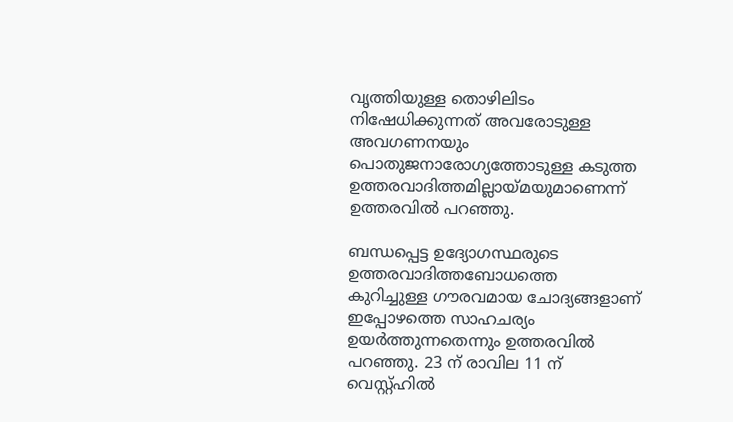വൃത്തിയുള്ള തൊഴിലിടം നിഷേധിക്കുന്നത് അവരോടുള്ള അവഗണനയും പൊതുജനാരോഗ്യത്തോടുള്ള കടുത്ത ഉത്തരവാദിത്തമില്ലായ്മയുമാണെന്ന്  ഉത്തരവിൽ പറഞ്ഞു.

ബന്ധപ്പെട്ട ഉദ്യോഗസ്ഥരുടെ ഉത്തരവാദിത്തബോധത്തെ കുറിച്ചുള്ള ഗൗരവമായ ചോദ്യങ്ങളാണ് ഇപ്പോഴത്തെ സാഹചര്യം ഉയർത്തുന്നതെന്നും ഉത്തരവിൽ പറഞ്ഞു. 23 ന് രാവില 11 ന് വെസ്റ്റ്ഹിൽ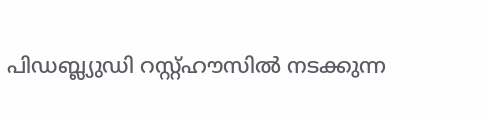പിഡബ്ല്യുഡി റസ്റ്റ്ഹൗസിൽ നടക്കുന്ന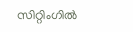സിറ്റിംഗിൽ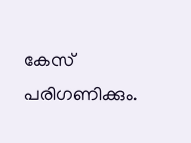കേസ് പരിഗണിക്കും.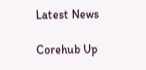Latest News

Corehub Up